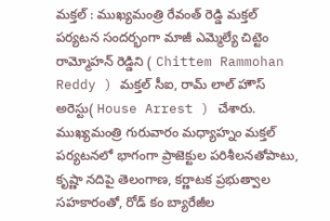మక్తల్ : ముఖ్యమంత్రి రేవంత్ రెడ్డి మక్తల్ పర్యటన సందర్భంగా మాజీ ఎమ్మెల్యే చిట్టెం రామ్మోహన్ రెడ్డిని ( Chittem Rammohan Reddy ) మక్తల్ సీఐ, రామ్ లాల్ హౌస్ అరెస్టు( House Arrest ) చేశారు. ముఖ్యమంత్రి గురువారం మధ్యాహ్నం మక్తల్ పర్యటనలో భాగంగా ప్రాజెక్టుల పరిశీలనతోపాటు, కృష్ణా నదిపై తెలంగాణ, కర్ణాటక ప్రభుత్వాల సహకారంతో, రోడ్ కం బ్యారేజీల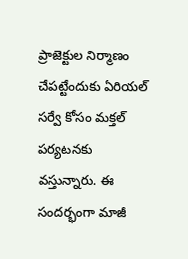ప్రాజెక్టుల నిర్మాణం చేపట్టేందుకు ఏరియల్ సర్వే కోసం మక్తల్ పర్యటనకు వస్తున్నారు. ఈ సందర్భంగా మాజీ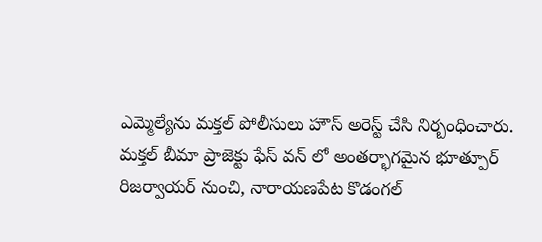ఎమ్మెల్యేను మక్తల్ పోలీసులు హౌస్ అరెస్ట్ చేసి నిర్బంధించారు.
మక్తల్ బీమా ప్రాజెక్టు ఫేస్ వన్ లో అంతర్భాగమైన భూత్పూర్ రిజర్వాయర్ నుంచి, నారాయణపేట కొడంగల్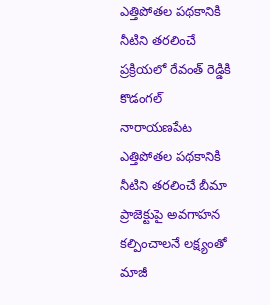ఎత్తిపోతల పథకానికి నీటిని తరలించే ప్రక్రియలో రేవంత్ రెడ్డికి కొడంగల్ నారాయణపేట ఎత్తిపోతల పథకానికి నీటిని తరలించే బీమా ప్రాజెక్టుపై అవగాహన కల్పించాలనే లక్ష్యంతో మాజీ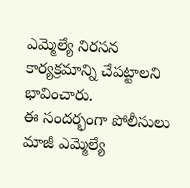ఎమ్మెల్యే నిరసన కార్యక్రమాన్ని చేపట్టాలని భావించారు.
ఈ సందర్భంగా పోలీసులు మాజీ ఎమ్మెల్యే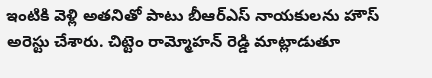ఇంటికి వెళ్లి అతనితో పాటు బీఆర్ఎస్ నాయకులను హౌస్ అరెస్టు చేశారు. చిట్టెం రామ్మోహన్ రెడ్డి మాట్లాడుతూ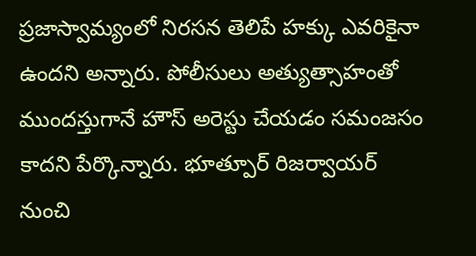ప్రజాస్వామ్యంలో నిరసన తెలిపే హక్కు ఎవరికైనా ఉందని అన్నారు. పోలీసులు అత్యుత్సాహంతో ముందస్తుగానే హౌస్ అరెస్టు చేయడం సమంజసం కాదని పేర్కొన్నారు. భూత్పూర్ రిజర్వాయర్ నుంచి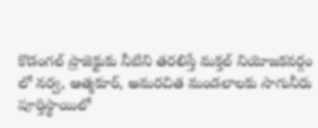కొడంగల్ ప్రాజెక్టుకు నీటిని తరలిస్తే మక్తల్ నియోజకవర్గం లో నర్వ, ఆత్మకూర్, అమరచిత మండలాలకు సాగునీరు పూర్తిస్థాయిలో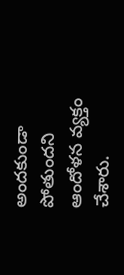అందకుండా పోతుందని ఆందోళన వ్యక్తం చేశారు.